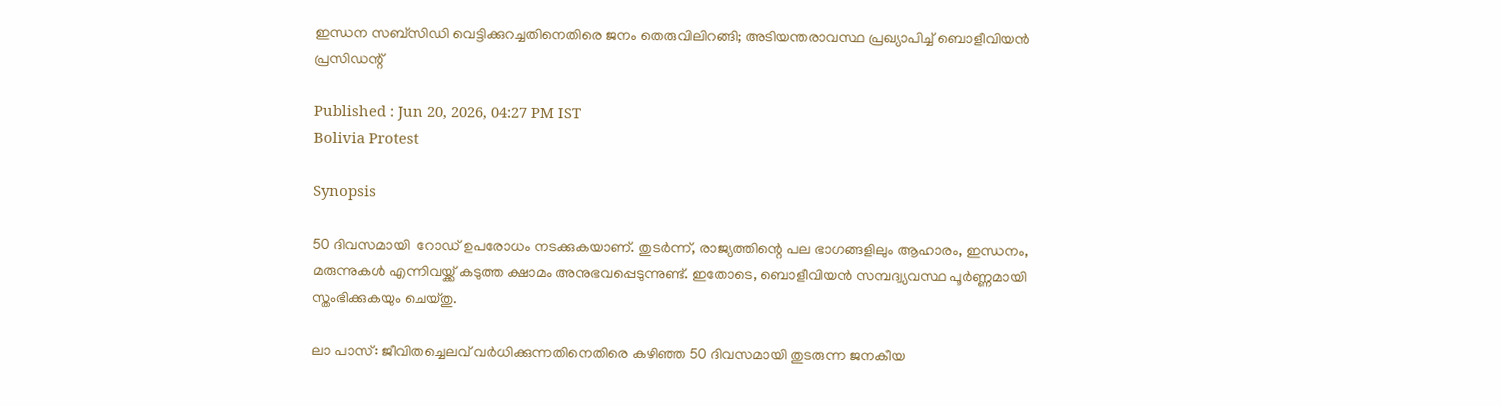ഇന്ധന സബ്സിഡി വെട്ടിക്കുറച്ചതിനെതിരെ ജനം തെരുവിലിറങ്ങി; അടിയന്തരാവസ്ഥ പ്രഖ്യാപിച്ച് ബൊളീവിയന്‍ പ്രസിഡന്റ്

Published : Jun 20, 2026, 04:27 PM IST
Bolivia Protest

Synopsis

50 ദിവസമായി  റോഡ് ഉപരോധം നടക്കുകയാണ്. തുടര്‍ന്ന്, രാജ്യത്തിന്റെ പല ഭാഗങ്ങളിലും ആഹാരം, ഇന്ധനം, മരുന്നുകള്‍ എന്നിവയ്ക്ക് കടുത്ത ക്ഷാമം അനുഭവപ്പെടുന്നുണ്ട്. ഇതോടെ, ബൊളീവിയന്‍ സമ്പദ്വ്യവസ്ഥ പൂര്‍ണ്ണമായി സ്തംഭിക്കുകയും ചെയ്തു.

ലാ പാസ്: ജീവിതച്ചെലവ് വര്‍ധിക്കുന്നതിനെതിരെ കഴിഞ്ഞ 50 ദിവസമായി തുടരുന്ന ജനകീയ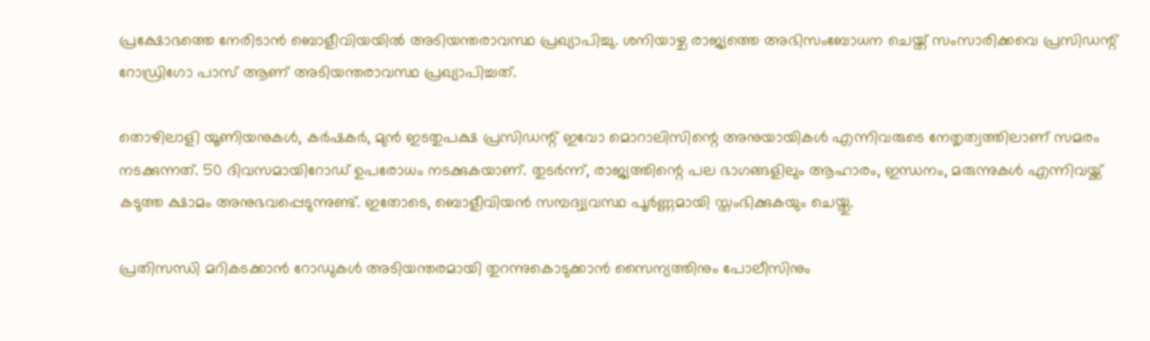പ്രക്ഷോഭത്തെ നേരിടാന്‍ ബൊളീവിയയില്‍ അടിയന്തരാവസ്ഥ പ്രഖ്യാപിച്ചു. ശനിയാഴ്ച രാജ്യത്തെ അഭിസംബോധന ചെയ്ത് സംസാരിക്കവെ പ്രസിഡന്റ് റോഡ്രിഗോ പാസ് ആണ് അടിയന്തരാവസ്ഥ പ്രഖ്യാപിച്ചത്.

തൊഴിലാളി യൂണിയനുകള്‍, കര്‍ഷകര്‍, മുന്‍ ഇടതുപക്ഷ പ്രസിഡന്റ് ഇവോ മൊറാലിസിന്റെ അനുയായികള്‍ എന്നിവരുടെ നേതൃത്വത്തിലാണ് സമരം നടക്കുന്നത്. 50 ദിവസമായിറോഡ് ഉപരോധം നടക്കുകയാണ്. തുടര്‍ന്ന്, രാജ്യത്തിന്റെ പല ഭാഗങ്ങളിലും ആഹാരം, ഇന്ധനം, മരുന്നുകള്‍ എന്നിവയ്ക്ക് കടുത്ത ക്ഷാമം അനുഭവപ്പെടുന്നുണ്ട്. ഇതോടെ, ബൊളീവിയന്‍ സമ്പദ്വ്യവസ്ഥ പൂര്‍ണ്ണമായി സ്തംഭിക്കുകയും ചെയ്തു.

പ്രതിസന്ധി മറികടക്കാന്‍ റോഡുകള്‍ അടിയന്തരമായി തുറന്നുകൊടുക്കാന്‍ സൈന്യത്തിനും പോലീസിനും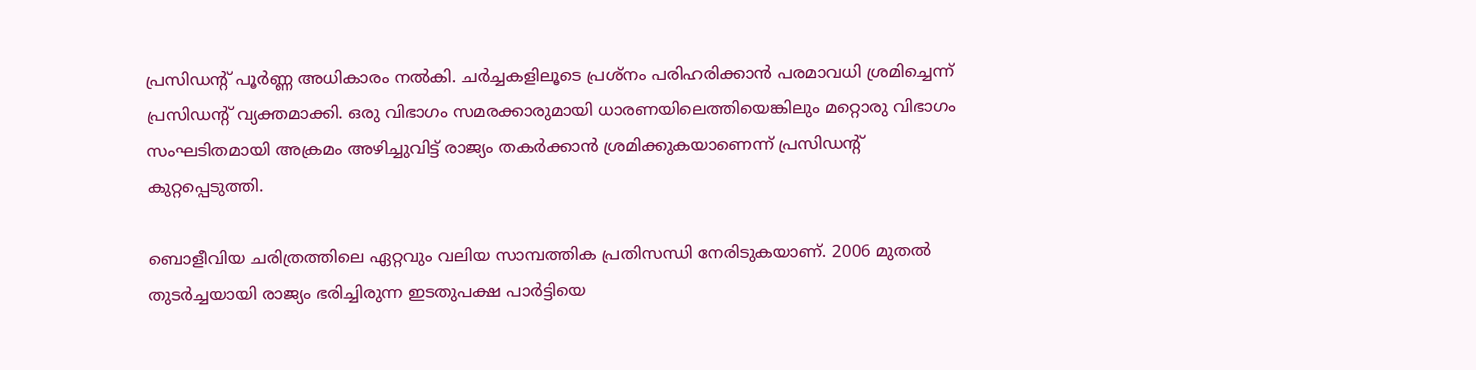പ്രസിഡന്റ് പൂര്‍ണ്ണ അധികാരം നല്‍കി. ചര്‍ച്ചകളിലൂടെ പ്രശ്‌നം പരിഹരിക്കാന്‍ പരമാവധി ശ്രമിച്ചെന്ന് പ്രസിഡന്റ് വ്യക്തമാക്കി. ഒരു വിഭാഗം സമരക്കാരുമായി ധാരണയിലെത്തിയെങ്കിലും മറ്റൊരു വിഭാഗം സംഘടിതമായി അക്രമം അഴിച്ചുവിട്ട് രാജ്യം തകര്‍ക്കാന്‍ ശ്രമിക്കുകയാണെന്ന് പ്രസിഡന്റ് കുറ്റപ്പെടുത്തി.

ബൊളീവിയ ചരിത്രത്തിലെ ഏറ്റവും വലിയ സാമ്പത്തിക പ്രതിസന്ധി നേരിടുകയാണ്. 2006 മുതല്‍ തുടര്‍ച്ചയായി രാജ്യം ഭരിച്ചിരുന്ന ഇടതുപക്ഷ പാര്‍ട്ടിയെ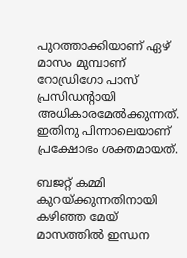പുറത്താക്കിയാണ് ഏഴ് മാസം മുമ്പാണ് റോഡ്രിഗോ പാസ് പ്രസിഡന്റായി അധികാരമേല്‍ക്കുന്നത്. ഇതിനു പിന്നാലെയാണ് പ്രക്ഷോഭം ശക്തമായത്.

ബജറ്റ് കമ്മി കുറയ്ക്കുന്നതിനായി കഴിഞ്ഞ മേയ് മാസത്തില്‍ ഇന്ധന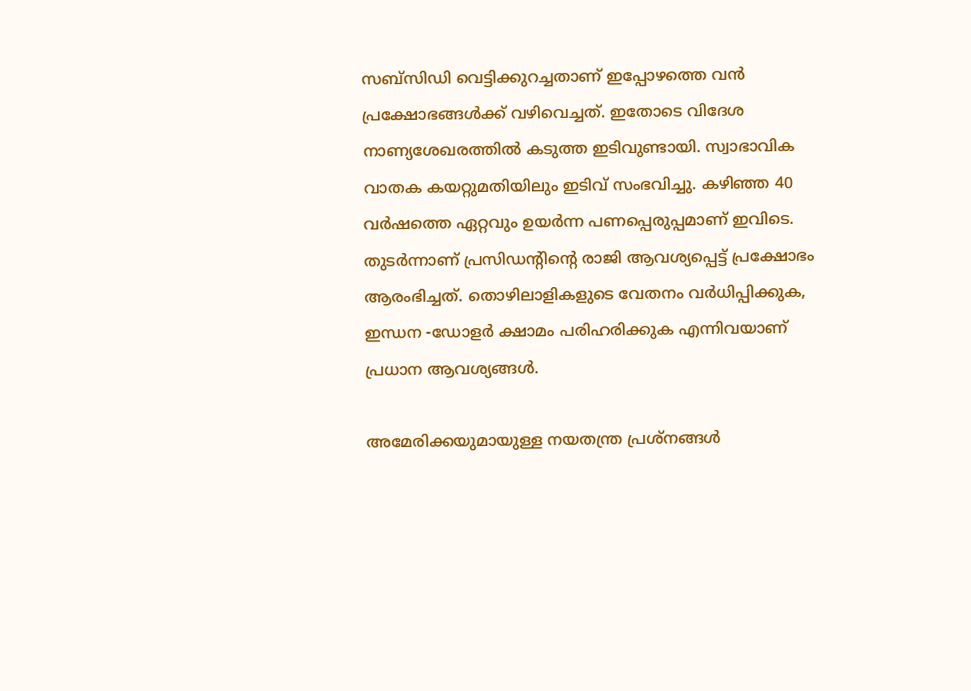സബ്സിഡി വെട്ടിക്കുറച്ചതാണ് ഇപ്പോഴത്തെ വന്‍ പ്രക്ഷോഭങ്ങള്‍ക്ക് വഴിവെച്ചത്. ഇതോടെ വിദേശ നാണ്യശേഖരത്തില്‍ കടുത്ത ഇടിവുണ്ടായി. സ്വാഭാവിക വാതക കയറ്റുമതിയിലും ഇടിവ് സംഭവിച്ചു. കഴിഞ്ഞ 40 വര്‍ഷത്തെ ഏറ്റവും ഉയര്‍ന്ന പണപ്പെരുപ്പമാണ് ഇവിടെ. തുടര്‍ന്നാണ് പ്രസിഡന്റിന്റെ രാജി ആവശ്യപ്പെട്ട് പ്രക്ഷോഭം ആരംഭിച്ചത്. തൊഴിലാളികളുടെ വേതനം വര്‍ധിപ്പിക്കുക, ഇന്ധന -ഡോളര്‍ ക്ഷാമം പരിഹരിക്കുക എന്നിവയാണ് പ്രധാന ആവശ്യങ്ങള്‍.

അമേരിക്കയുമായുള്ള നയതന്ത്ര പ്രശ്‌നങ്ങള്‍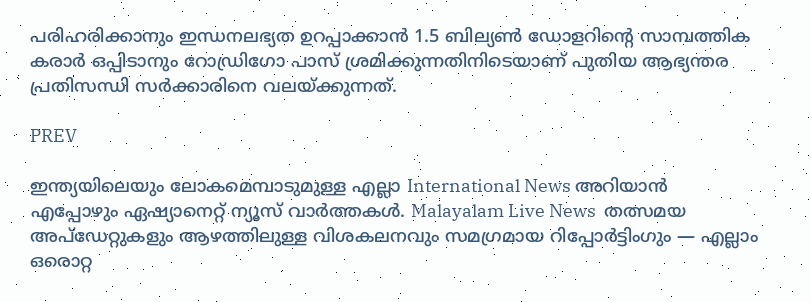പരിഹരിക്കാനും ഇന്ധനലഭ്യത ഉറപ്പാക്കാന്‍ 1.5 ബില്യണ്‍ ഡോളറിന്റെ സാമ്പത്തിക കരാര്‍ ഒപ്പിടാനും റോഡ്രിഗോ പാസ് ശ്രമിക്കുന്നതിനിടെയാണ് പുതിയ ആഭ്യന്തര പ്രതിസന്ധി സര്‍ക്കാരിനെ വലയ്ക്കുന്നത്.

PREV

ഇന്ത്യയിലെയും ലോകമെമ്പാടുമുള്ള എല്ലാ International News അറിയാൻ എപ്പോഴും ഏഷ്യാനെറ്റ് ന്യൂസ് വാർത്തകൾ. Malayalam Live News  തത്സമയ അപ്‌ഡേറ്റുകളും ആഴത്തിലുള്ള വിശകലനവും സമഗ്രമായ റിപ്പോർട്ടിംഗും — എല്ലാം ഒരൊറ്റ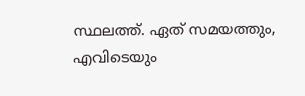സ്ഥലത്ത്. ഏത് സമയത്തും, എവിടെയും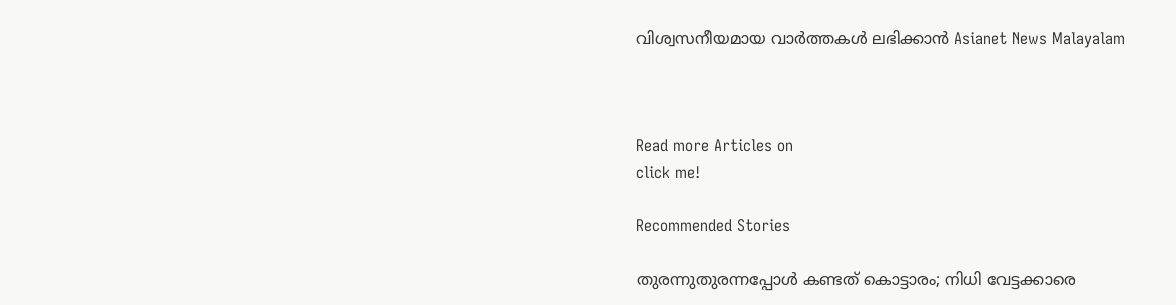വിശ്വസനീയമായ വാർത്തകൾ ലഭിക്കാൻ Asianet News Malayalam



Read more Articles on
click me!

Recommended Stories

തുരന്നുതുരന്നപ്പോള്‍ കണ്ടത് കൊട്ടാരം; നിധി വേട്ടക്കാരെ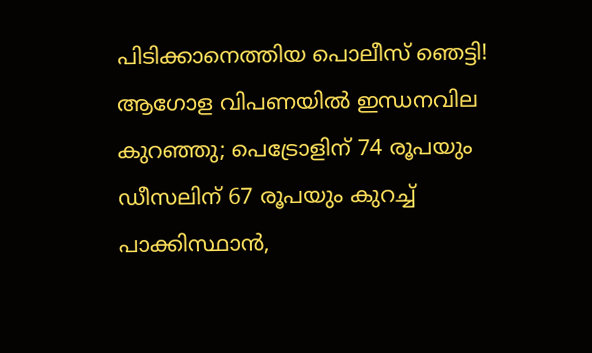പിടിക്കാനെത്തിയ പൊലീസ് ഞെട്ടി!
ആഗോള വിപണയിൽ ഇന്ധനവില കുറഞ്ഞു; പെട്രോളിന് 74 രൂപയും ഡീസലിന് 67 രൂപയും കുറച്ച് പാക്കിസ്ഥാൻ,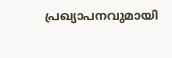പ്രഖ്യാപനവുമായി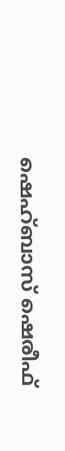ഷെഹ്ബാസ് ഷെരീഫ്